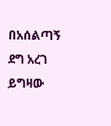በአሰልጣኝ ደግ አረገ ይግዛው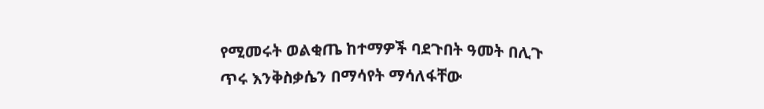የሚመሩት ወልቂጤ ከተማዎች ባደጉበት ዓመት በሊጉ ጥሩ እንቅስቃሴን በማሳየት ማሳለፋቸው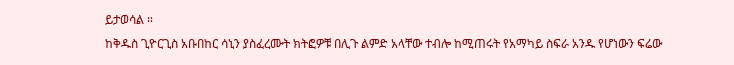ይታወሳል ።
ከቅዱስ ጊዮርጊስ አቡበከር ሳኒን ያስፈረሙት ክትፎዎቹ በሊጉ ልምድ አላቸው ተብሎ ከሚጠሩት የአማካይ ስፍራ አንዱ የሆነውን ፍሬው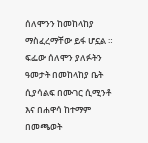ሰለሞንን ከመከላከያ ማስፈረማቸው ይፋ ሆኗል ።
ፍፌው ሰለሞን ያለፉትን ዓመታት በመከላከያ ቤት ሲያሳልፍ በሙገር ሲሚንቶ እና በሐዋሳ ከተማም በመጫወት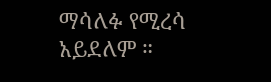ማሳለፉ የሚረሳ አይደለም ።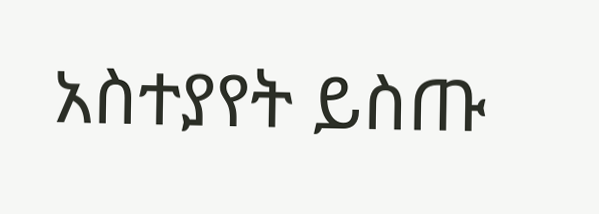አስተያየት ይስጡ